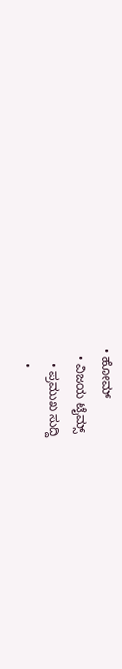• ಹೋಮ್
  • ವಿಜಯ ಟೈಮ್ಸ್‌
    • ಪ್ರಮುಖ ಸುದ್ದಿ
    •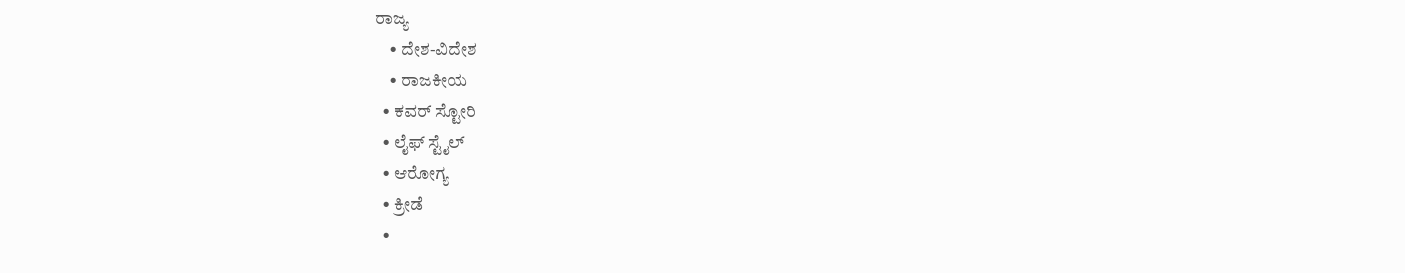ರಾಜ್ಯ
    • ದೇಶ-ವಿದೇಶ
    • ರಾಜಕೀಯ
  • ಕವರ್‌ ಸ್ಟೋರಿ
  • ಲೈಫ್ ಸ್ಟೈಲ್
  • ಆರೋಗ್ಯ
  • ಕ್ರೀಡೆ
  •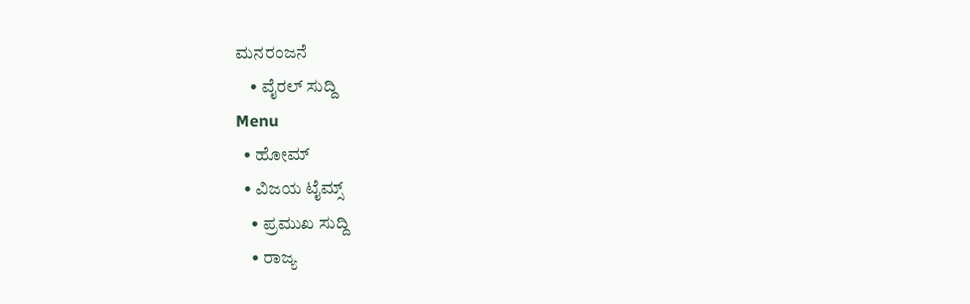ಮನರಂಜನೆ
    • ವೈರಲ್ ಸುದ್ದಿ
Menu
  • ಹೋಮ್
  • ವಿಜಯ ಟೈಮ್ಸ್‌
    • ಪ್ರಮುಖ ಸುದ್ದಿ
    • ರಾಜ್ಯ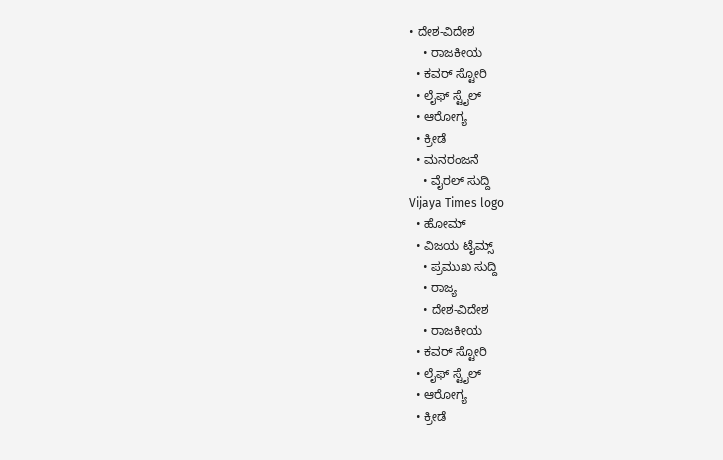• ದೇಶ-ವಿದೇಶ
    • ರಾಜಕೀಯ
  • ಕವರ್‌ ಸ್ಟೋರಿ
  • ಲೈಫ್ ಸ್ಟೈಲ್
  • ಆರೋಗ್ಯ
  • ಕ್ರೀಡೆ
  • ಮನರಂಜನೆ
    • ವೈರಲ್ ಸುದ್ದಿ
Vijaya Times logo
  • ಹೋಮ್
  • ವಿಜಯ ಟೈಮ್ಸ್‌
    • ಪ್ರಮುಖ ಸುದ್ದಿ
    • ರಾಜ್ಯ
    • ದೇಶ-ವಿದೇಶ
    • ರಾಜಕೀಯ
  • ಕವರ್‌ ಸ್ಟೋರಿ
  • ಲೈಫ್ ಸ್ಟೈಲ್
  • ಆರೋಗ್ಯ
  • ಕ್ರೀಡೆ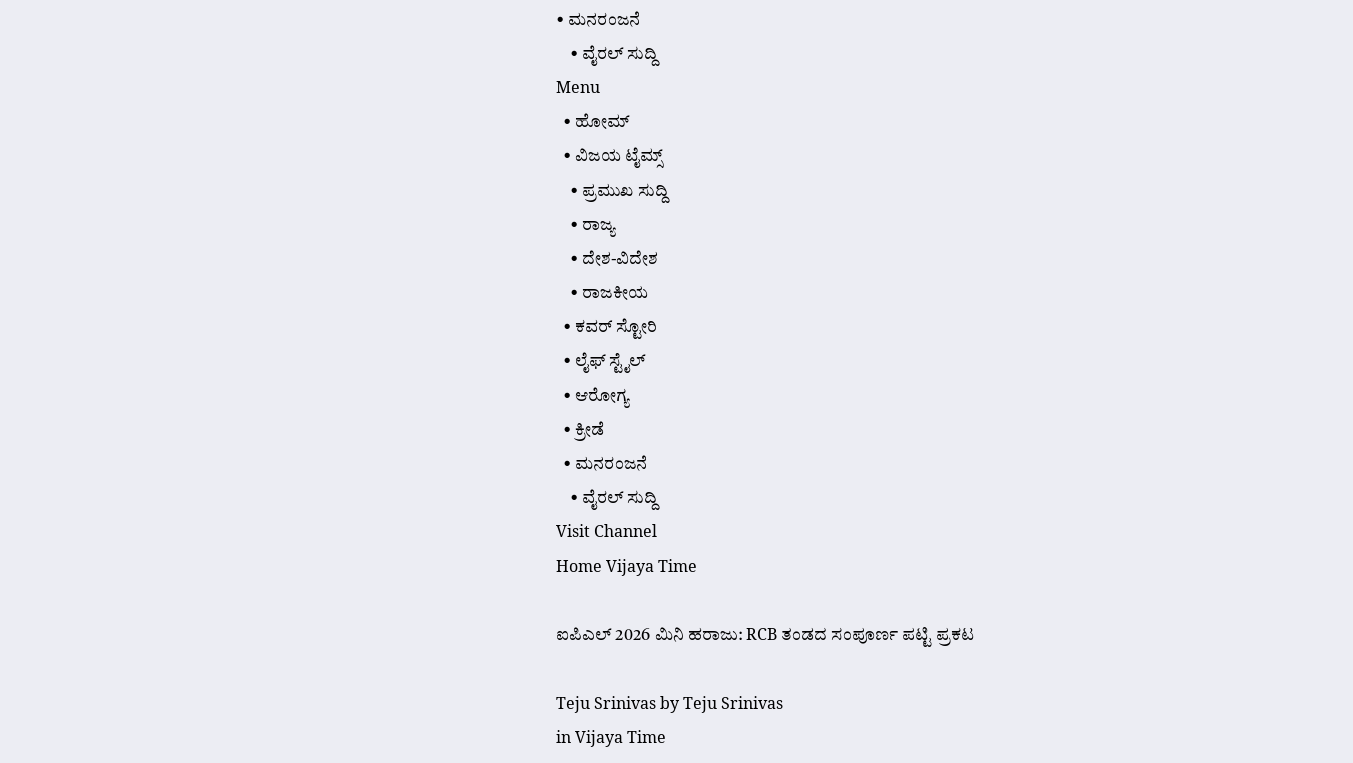• ಮನರಂಜನೆ
    • ವೈರಲ್ ಸುದ್ದಿ
Menu
  • ಹೋಮ್
  • ವಿಜಯ ಟೈಮ್ಸ್‌
    • ಪ್ರಮುಖ ಸುದ್ದಿ
    • ರಾಜ್ಯ
    • ದೇಶ-ವಿದೇಶ
    • ರಾಜಕೀಯ
  • ಕವರ್‌ ಸ್ಟೋರಿ
  • ಲೈಫ್ ಸ್ಟೈಲ್
  • ಆರೋಗ್ಯ
  • ಕ್ರೀಡೆ
  • ಮನರಂಜನೆ
    • ವೈರಲ್ ಸುದ್ದಿ
Visit Channel
Home Vijaya Time

ಐಪಿಎಲ್‌ 2026 ಮಿನಿ ಹರಾಜು: RCB ತಂಡದ ಸಂಪೂರ್ಣ ಪಟ್ಟಿ ಪ್ರಕಟ

Teju Srinivas by Teju Srinivas
in Vijaya Time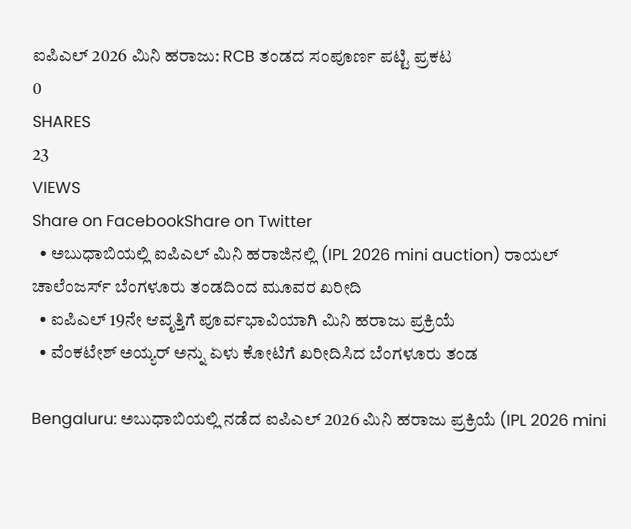ಐಪಿಎಲ್‌ 2026 ಮಿನಿ ಹರಾಜು: RCB ತಂಡದ ಸಂಪೂರ್ಣ ಪಟ್ಟಿ ಪ್ರಕಟ
0
SHARES
23
VIEWS
Share on FacebookShare on Twitter
  • ಅಬುಧಾಬಿಯಲ್ಲಿ ಐಪಿಎಲ್ ಮಿನಿ ಹರಾಜಿನಲ್ಲಿ (IPL 2026 mini auction) ರಾಯಲ್ ಚಾಲೆಂಜರ್ಸ್ ಬೆಂಗಳೂರು ತಂಡದಿಂದ ಮೂವರ ಖರೀದಿ
  • ಐಪಿಎಲ್ 19ನೇ ಆವೃತ್ತಿಗೆ ಪೂರ್ವಭಾವಿಯಾಗಿ ಮಿನಿ ಹರಾಜು ಪ್ರಕ್ರಿಯೆ
  • ವೆಂಕಟೇಶ್ ಅಯ್ಯರ್ ಅನ್ನು ಏಳು ಕೋಟಿಗೆ ಖರೀದಿಸಿದ ಬೆಂಗಳೂರು ತಂಡ

Bengaluru: ಅಬುಧಾಬಿಯಲ್ಲಿ ನಡೆದ ಐಪಿಎಲ್‌ 2026 ಮಿನಿ ಹರಾಜು ಪ್ರಕ್ರಿಯೆ (IPL 2026 mini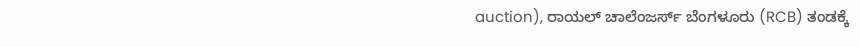auction), ರಾಯಲ್ ಚಾಲೆಂಜರ್ಸ್ ಬೆಂಗಳೂರು (RCB) ತಂಡಕ್ಕೆ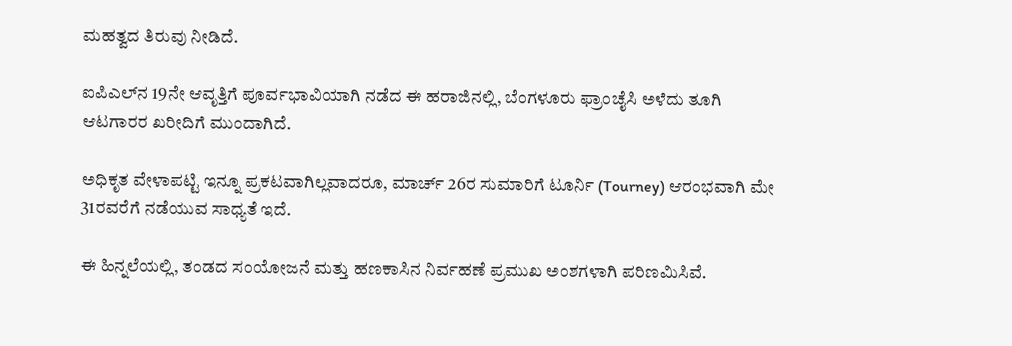ಮಹತ್ವದ ತಿರುವು ನೀಡಿದೆ.

ಐಪಿಎಲ್‌ನ 19ನೇ ಆವೃತ್ತಿಗೆ ಪೂರ್ವಭಾವಿಯಾಗಿ ನಡೆದ ಈ ಹರಾಜಿನಲ್ಲಿ, ಬೆಂಗಳೂರು ಫ್ರಾಂಚೈಸಿ ಅಳೆದು ತೂಗಿ ಆಟಗಾರರ ಖರೀದಿಗೆ ಮುಂದಾಗಿದೆ.

ಅಧಿಕೃತ ವೇಳಾಪಟ್ಟಿ ಇನ್ನೂ ಪ್ರಕಟವಾಗಿಲ್ಲವಾದರೂ, ಮಾರ್ಚ್‌ 26ರ ಸುಮಾರಿಗೆ ಟೂರ್ನಿ (Tourney) ಆರಂಭವಾಗಿ ಮೇ 31ರವರೆಗೆ ನಡೆಯುವ ಸಾಧ್ಯತೆ ಇದೆ.

ಈ ಹಿನ್ನಲೆಯಲ್ಲಿ, ತಂಡದ ಸಂಯೋಜನೆ ಮತ್ತು ಹಣಕಾಸಿನ ನಿರ್ವಹಣೆ ಪ್ರಮುಖ ಅಂಶಗಳಾಗಿ ಪರಿಣಮಿಸಿವೆ.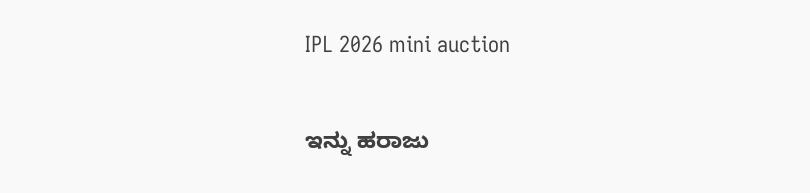IPL 2026 mini auction

ಇನ್ನು ಹರಾಜು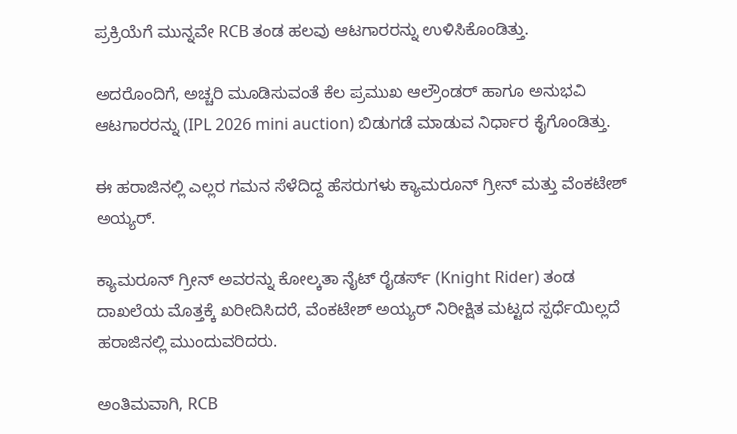ಪ್ರಕ್ರಿಯೆಗೆ ಮುನ್ನವೇ RCB ತಂಡ ಹಲವು ಆಟಗಾರರನ್ನು ಉಳಿಸಿಕೊಂಡಿತ್ತು.

ಅದರೊಂದಿಗೆ, ಅಚ್ಚರಿ ಮೂಡಿಸುವಂತೆ ಕೆಲ ಪ್ರಮುಖ ಆಲ್ರೌಂಡರ್ ಹಾಗೂ ಅನುಭವಿ ಆಟಗಾರರನ್ನು (IPL 2026 mini auction) ಬಿಡುಗಡೆ ಮಾಡುವ ನಿರ್ಧಾರ ಕೈಗೊಂಡಿತ್ತು.

ಈ ಹರಾಜಿನಲ್ಲಿ ಎಲ್ಲರ ಗಮನ ಸೆಳೆದಿದ್ದ ಹೆಸರುಗಳು ಕ್ಯಾಮರೂನ್ ಗ್ರೀನ್ ಮತ್ತು ವೆಂಕಟೇಶ್ ಅಯ್ಯರ್.

ಕ್ಯಾಮರೂನ್ ಗ್ರೀನ್ ಅವರನ್ನು ಕೋಲ್ಕತಾ ನೈಟ್ ರೈಡರ್ಸ್ (Knight Rider) ತಂಡ ದಾಖಲೆಯ ಮೊತ್ತಕ್ಕೆ ಖರೀದಿಸಿದರೆ, ವೆಂಕಟೇಶ್ ಅಯ್ಯರ್ ನಿರೀಕ್ಷಿತ ಮಟ್ಟದ ಸ್ಪರ್ಧೆಯಿಲ್ಲದೆ ಹರಾಜಿನಲ್ಲಿ ಮುಂದುವರಿದರು.

ಅಂತಿಮವಾಗಿ, RCB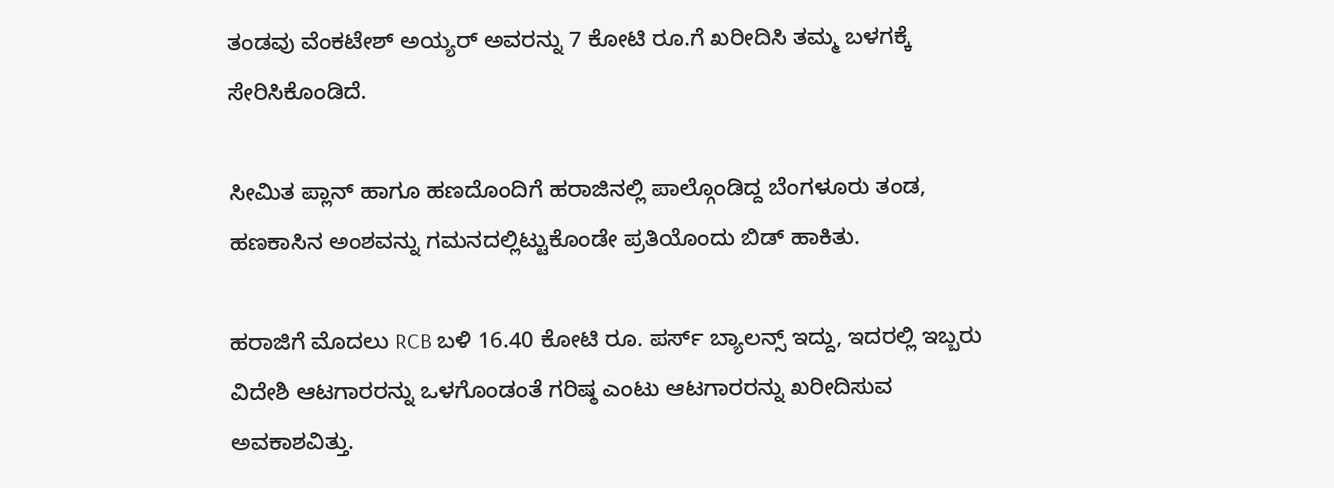ತಂಡವು ವೆಂಕಟೇಶ್ ಅಯ್ಯರ್ ಅವರನ್ನು 7 ಕೋಟಿ ರೂ.ಗೆ ಖರೀದಿಸಿ ತಮ್ಮ ಬಳಗಕ್ಕೆ ಸೇರಿಸಿಕೊಂಡಿದೆ.

ಸೀಮಿತ ಪ್ಲಾನ್ ಹಾಗೂ ಹಣದೊಂದಿಗೆ ಹರಾಜಿನಲ್ಲಿ ಪಾಲ್ಗೊಂಡಿದ್ದ ಬೆಂಗಳೂರು ತಂಡ, ಹಣಕಾಸಿನ ಅಂಶವನ್ನು ಗಮನದಲ್ಲಿಟ್ಟುಕೊಂಡೇ ಪ್ರತಿಯೊಂದು ಬಿಡ್ ಹಾಕಿತು.

ಹರಾಜಿಗೆ ಮೊದಲು RCB ಬಳಿ 16.40 ಕೋಟಿ ರೂ. ಪರ್ಸ್ ಬ್ಯಾಲನ್ಸ್ ಇದ್ದು, ಇದರಲ್ಲಿ ಇಬ್ಬರು ವಿದೇಶಿ ಆಟಗಾರರನ್ನು ಒಳಗೊಂಡಂತೆ ಗರಿಷ್ಠ ಎಂಟು ಆಟಗಾರರನ್ನು ಖರೀದಿಸುವ ಅವಕಾಶವಿತ್ತು.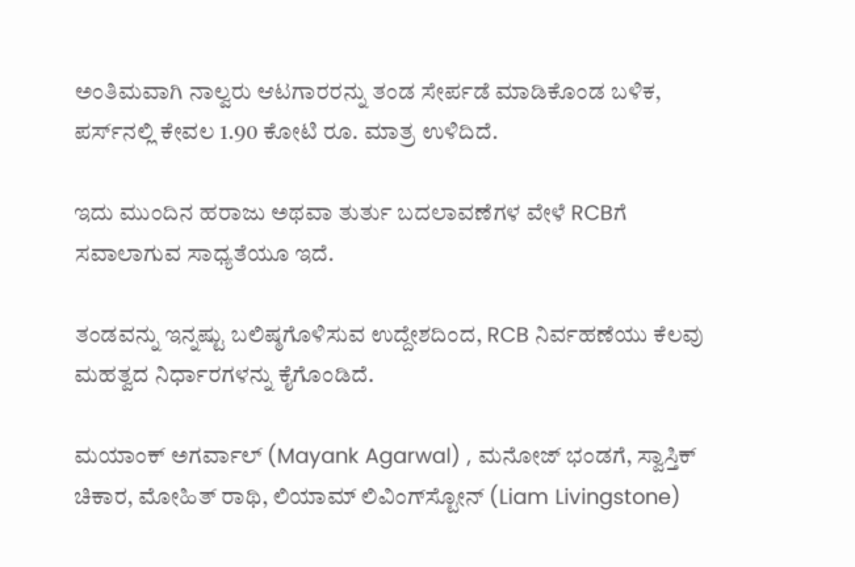ಅಂತಿಮವಾಗಿ ನಾಲ್ವರು ಆಟಗಾರರನ್ನು ತಂಡ ಸೇರ್ಪಡೆ ಮಾಡಿಕೊಂಡ ಬಳಿಕ, ಪರ್ಸ್‌ನಲ್ಲಿ ಕೇವಲ 1.90 ಕೋಟಿ ರೂ. ಮಾತ್ರ ಉಳಿದಿದೆ.

ಇದು ಮುಂದಿನ ಹರಾಜು ಅಥವಾ ತುರ್ತು ಬದಲಾವಣೆಗಳ ವೇಳೆ RCBಗೆ ಸವಾಲಾಗುವ ಸಾಧ್ಯತೆಯೂ ಇದೆ.

ತಂಡವನ್ನು ಇನ್ನಷ್ಟು ಬಲಿಷ್ಠಗೊಳಿಸುವ ಉದ್ದೇಶದಿಂದ, RCB ನಿರ್ವಹಣೆಯು ಕೆಲವು ಮಹತ್ವದ ನಿರ್ಧಾರಗಳನ್ನು ಕೈಗೊಂಡಿದೆ.

ಮಯಾಂಕ್ ಅಗರ್ವಾಲ್ (Mayank Agarwal) , ಮನೋಜ್ ಭಂಡಗೆ, ಸ್ವಾಸ್ತಿಕ್ ಚಿಕಾರ, ಮೋಹಿತ್ ರಾಥಿ, ಲಿಯಾಮ್ ಲಿವಿಂಗ್‌ಸ್ಟೋನ್ (Liam Livingstone)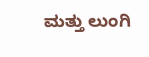ಮತ್ತು ಲುಂಗಿ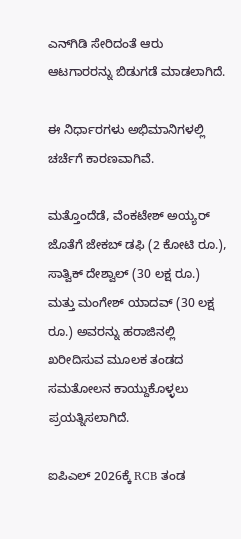ಎನ್‌ಗಿಡಿ ಸೇರಿದಂತೆ ಆರು ಆಟಗಾರರನ್ನು ಬಿಡುಗಡೆ ಮಾಡಲಾಗಿದೆ.

ಈ ನಿರ್ಧಾರಗಳು ಅಭಿಮಾನಿಗಳಲ್ಲಿ ಚರ್ಚೆಗೆ ಕಾರಣವಾಗಿವೆ.

ಮತ್ತೊಂದೆಡೆ, ವೆಂಕಟೇಶ್ ಅಯ್ಯರ್ ಜೊತೆಗೆ ಜೇಕಬ್ ಡಫಿ (2 ಕೋಟಿ ರೂ.), ಸಾತ್ವಿಕ್ ದೇಶ್ವಾಲ್ (30 ಲಕ್ಷ ರೂ.) ಮತ್ತು ಮಂಗೇಶ್ ಯಾದವ್ (30 ಲಕ್ಷ ರೂ.) ಅವರನ್ನು ಹರಾಜಿನಲ್ಲಿ ಖರೀದಿಸುವ ಮೂಲಕ ತಂಡದ ಸಮತೋಲನ ಕಾಯ್ದುಕೊಳ್ಳಲು ಪ್ರಯತ್ನಿಸಲಾಗಿದೆ.

ಐಪಿಎಲ್‌ 2026ಕ್ಕೆ RCB ತಂಡ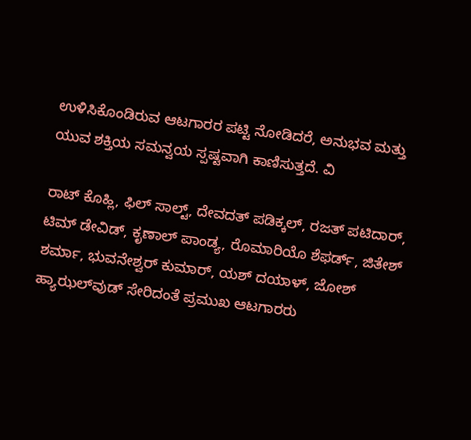ಉಳಿಸಿಕೊಂಡಿರುವ ಆಟಗಾರರ ಪಟ್ಟಿ ನೋಡಿದರೆ, ಅನುಭವ ಮತ್ತು ಯುವ ಶಕ್ತಿಯ ಸಮನ್ವಯ ಸ್ಪಷ್ಟವಾಗಿ ಕಾಣಿಸುತ್ತದೆ. ವಿ

ರಾಟ್ ಕೊಹ್ಲಿ, ಫಿಲ್ ಸಾಲ್ಟ್, ದೇವದತ್ ಪಡಿಕ್ಕಲ್, ರಜತ್ ಪಟಿದಾರ್, ಟಿಮ್ ಡೇವಿಡ್, ಕೃಣಾಲ್ ಪಾಂಡ್ಯ, ರೊಮಾರಿಯೊ ಶೆಫರ್ಡ್, ಜಿತೇಶ್ ಶರ್ಮಾ, ಭುವನೇಶ್ವರ್ ಕುಮಾರ್, ಯಶ್ ದಯಾಳ್, ಜೋಶ್ ಹ್ಯಾಝಲ್‌ವುಡ್ ಸೇರಿದಂತೆ ಪ್ರಮುಖ ಆಟಗಾರರು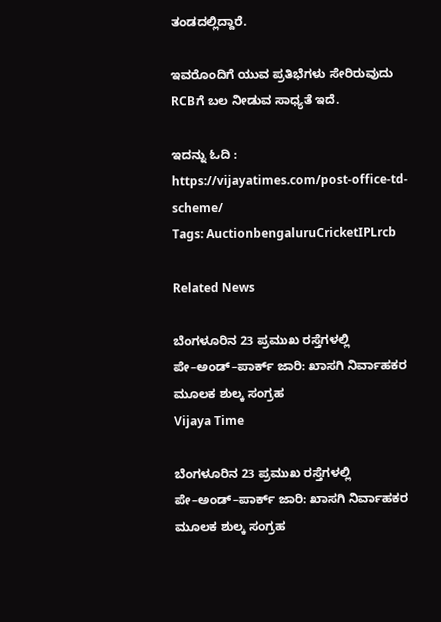ತಂಡದಲ್ಲಿದ್ದಾರೆ.

ಇವರೊಂದಿಗೆ ಯುವ ಪ್ರತಿಭೆಗಳು ಸೇರಿರುವುದು RCBಗೆ ಬಲ ನೀಡುವ ಸಾಧ್ಯತೆ ಇದೆ.

ಇದನ್ನು ಓದಿ : https://vijayatimes.com/post-office-td-scheme/
Tags: AuctionbengaluruCricketIPLrcb

Related News

ಬೆಂಗಳೂರಿನ 23 ಪ್ರಮುಖ ರಸ್ತೆಗಳಲ್ಲಿ ಪೇ–ಅಂಡ್–ಪಾರ್ಕ್ ಜಾರಿ: ಖಾಸಗಿ ನಿರ್ವಾಹಕರ ಮೂಲಕ ಶುಲ್ಕ ಸಂಗ್ರಹ
Vijaya Time

ಬೆಂಗಳೂರಿನ 23 ಪ್ರಮುಖ ರಸ್ತೆಗಳಲ್ಲಿ ಪೇ–ಅಂಡ್–ಪಾರ್ಕ್ ಜಾರಿ: ಖಾಸಗಿ ನಿರ್ವಾಹಕರ ಮೂಲಕ ಶುಲ್ಕ ಸಂಗ್ರಹ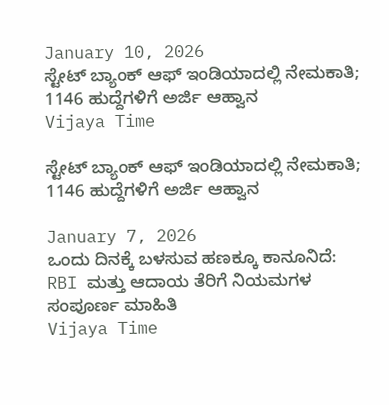January 10, 2026
ಸ್ಟೇಟ್ ಬ್ಯಾಂಕ್ ಆಫ್ ಇಂಡಿಯಾದಲ್ಲಿ ನೇಮಕಾತಿ; 1146 ಹುದ್ದೆಗಳಿಗೆ ಅರ್ಜಿ ಆಹ್ವಾನ
Vijaya Time

ಸ್ಟೇಟ್ ಬ್ಯಾಂಕ್ ಆಫ್ ಇಂಡಿಯಾದಲ್ಲಿ ನೇಮಕಾತಿ; 1146 ಹುದ್ದೆಗಳಿಗೆ ಅರ್ಜಿ ಆಹ್ವಾನ

January 7, 2026
ಒಂದು ದಿನಕ್ಕೆ ಬಳಸುವ ಹಣಕ್ಕೂ ಕಾನೂನಿದೆ: RBI ಮತ್ತು ಆದಾಯ ತೆರಿಗೆ ನಿಯಮಗಳ ಸಂಪೂರ್ಣ ಮಾಹಿತಿ
Vijaya Time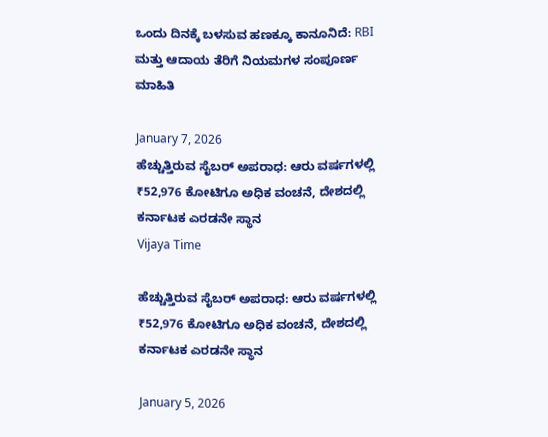ಒಂದು ದಿನಕ್ಕೆ ಬಳಸುವ ಹಣಕ್ಕೂ ಕಾನೂನಿದೆ: RBI ಮತ್ತು ಆದಾಯ ತೆರಿಗೆ ನಿಯಮಗಳ ಸಂಪೂರ್ಣ ಮಾಹಿತಿ

January 7, 2026
ಹೆಚ್ಚುತ್ತಿರುವ ಸೈಬರ್ ಅಪರಾಧ: ಆರು ವರ್ಷಗಳಲ್ಲಿ ₹52,976 ಕೋಟಿಗೂ ಅಧಿಕ ವಂಚನೆ, ದೇಶದಲ್ಲಿ ಕರ್ನಾಟಕ ಎರಡನೇ ಸ್ಥಾನ
Vijaya Time

ಹೆಚ್ಚುತ್ತಿರುವ ಸೈಬರ್ ಅಪರಾಧ: ಆರು ವರ್ಷಗಳಲ್ಲಿ ₹52,976 ಕೋಟಿಗೂ ಅಧಿಕ ವಂಚನೆ, ದೇಶದಲ್ಲಿ ಕರ್ನಾಟಕ ಎರಡನೇ ಸ್ಥಾನ

January 5, 2026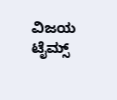ವಿಜಯ ಟೈಮ್ಸ್‌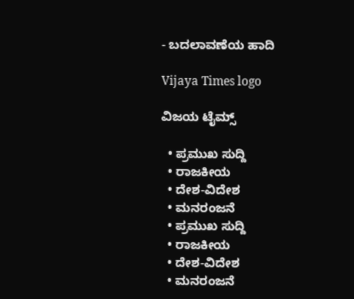- ಬದಲಾವಣೆಯ ಹಾದಿ

Vijaya Times logo

ವಿಜಯ ಟೈಮ್ಸ್‌

  • ಪ್ರಮುಖ ಸುದ್ದಿ
  • ರಾಜಕೀಯ
  • ದೇಶ-ವಿದೇಶ
  • ಮನರಂಜನೆ
  • ಪ್ರಮುಖ ಸುದ್ದಿ
  • ರಾಜಕೀಯ
  • ದೇಶ-ವಿದೇಶ
  • ಮನರಂಜನೆ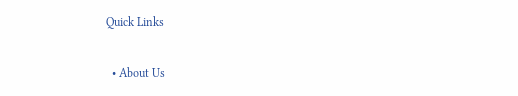Quick Links

  • About Us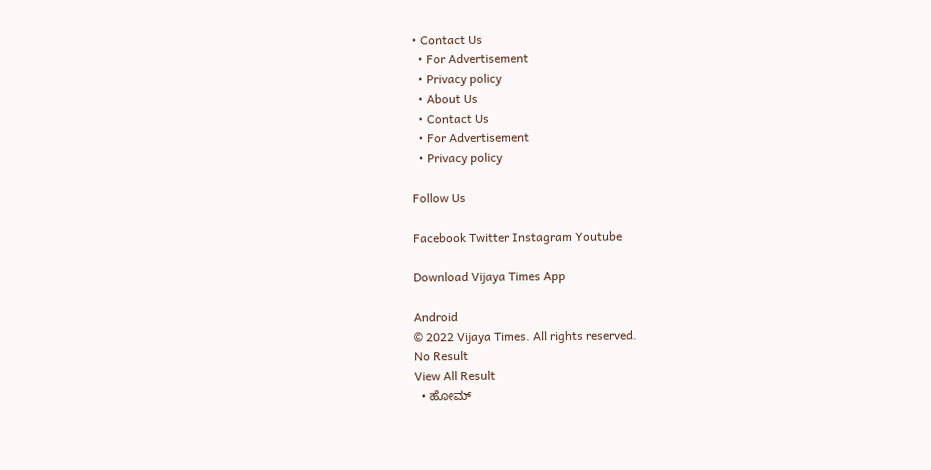• Contact Us
  • For Advertisement
  • Privacy policy
  • About Us
  • Contact Us
  • For Advertisement
  • Privacy policy

Follow Us

Facebook Twitter Instagram Youtube

Download Vijaya Times App

Android
© 2022 Vijaya Times. All rights reserved.
No Result
View All Result
  • ಹೋಮ್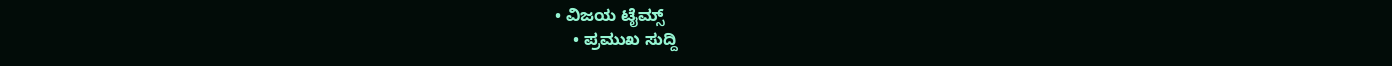• ವಿಜಯ ಟೈಮ್ಸ್‌
    • ಪ್ರಮುಖ ಸುದ್ದಿ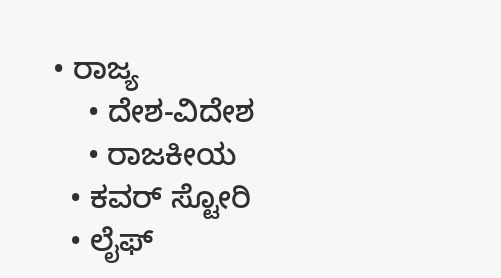• ರಾಜ್ಯ
    • ದೇಶ-ವಿದೇಶ
    • ರಾಜಕೀಯ
  • ಕವರ್‌ ಸ್ಟೋರಿ
  • ಲೈಫ್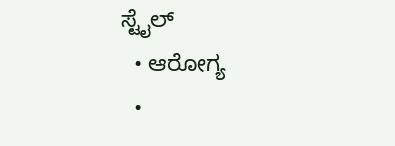ಸ್ಟೈಲ್
  • ಆರೋಗ್ಯ
  •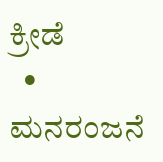ಕ್ರೀಡೆ
  • ಮನರಂಜನೆ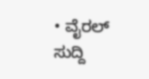• ವೈರಲ್ ಸುದ್ದಿ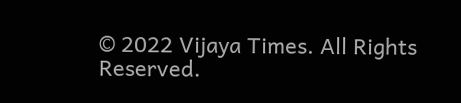© 2022 Vijaya Times. All Rights Reserved.